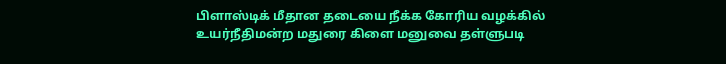பிளாஸ்டிக் மீதான தடையை நீக்க கோரிய வழக்கில் உயர்நீதிமன்ற மதுரை கிளை மனுவை தள்ளுபடி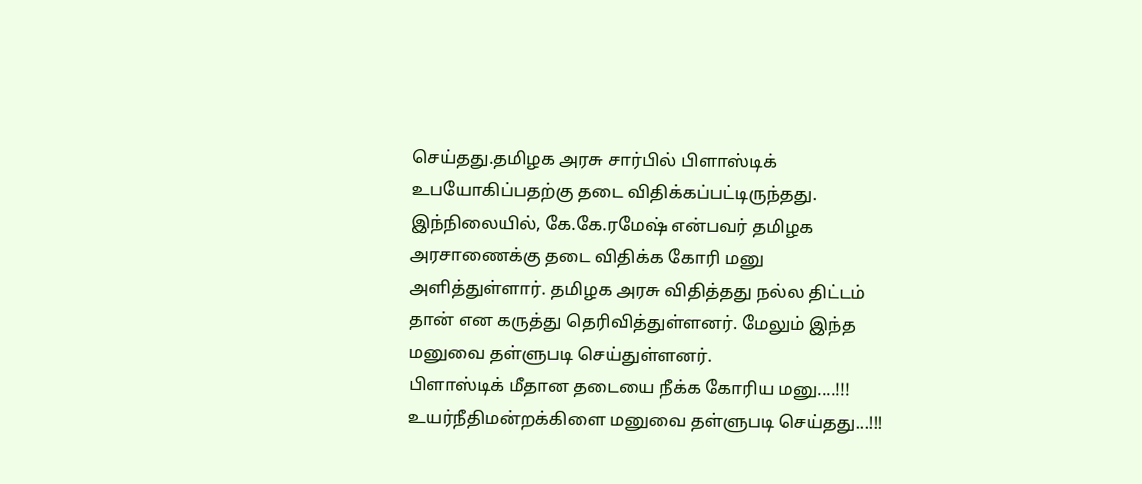செய்தது.தமிழக அரசு சார்பில் பிளாஸ்டிக் உபயோகிப்பதற்கு தடை விதிக்கப்பட்டிருந்தது. இந்நிலையில், கே.கே.ரமேஷ் என்பவர் தமிழக அரசாணைக்கு தடை விதிக்க கோரி மனு அளித்துள்ளார். தமிழக அரசு விதித்தது நல்ல திட்டம் தான் என கருத்து தெரிவித்துள்ளனர். மேலும் இந்த மனுவை தள்ளுபடி செய்துள்ளனர்.
பிளாஸ்டிக் மீதான தடையை நீக்க கோரிய மனு....!!! உயர்நீதிமன்றக்கிளை மனுவை தள்ளுபடி செய்தது...!!!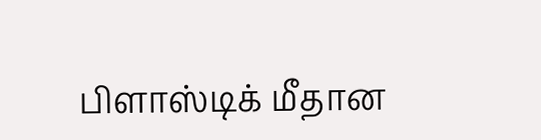பிளாஸ்டிக் மீதான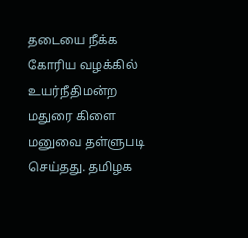தடையை நீக்க கோரிய வழக்கில் உயர்நீதிமன்ற மதுரை கிளை மனுவை தள்ளுபடி செய்தது. தமிழக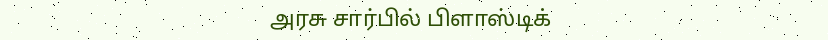அரசு சார்பில் பிளாஸ்டிக்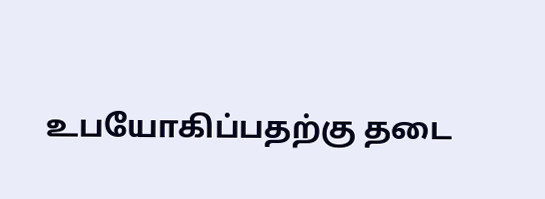உபயோகிப்பதற்கு தடை